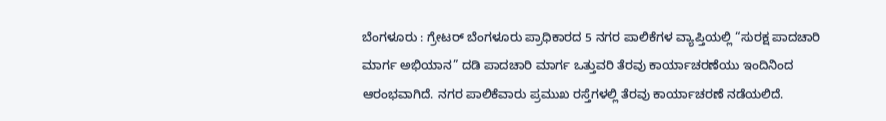ಬೆಂಗಳೂರು : ಗ್ರೇಟರ್ ಬೆಂಗಳೂರು ಪ್ರಾಧಿಕಾರದ 5 ನಗರ ಪಾಲಿಕೆಗಳ ವ್ಯಾಪ್ತಿಯಲ್ಲಿ “ಸುರಕ್ಷ ಪಾದಚಾರಿ ಮಾರ್ಗ ಅಭಿಯಾನ” ದಡಿ ಪಾದಚಾರಿ ಮಾರ್ಗ ಒತ್ತುವರಿ ತೆರವು ಕಾರ್ಯಾಚರಣೆಯು ಇಂದಿನಿಂದ ಆರಂಭವಾಗಿದೆ. ನಗರ ಪಾಲಿಕೆವಾರು ಪ್ರಮುಖ ರಸ್ತೆಗಳಲ್ಲಿ ತೆರವು ಕಾರ್ಯಾಚರಣೆ ನಡೆಯಲಿದೆ.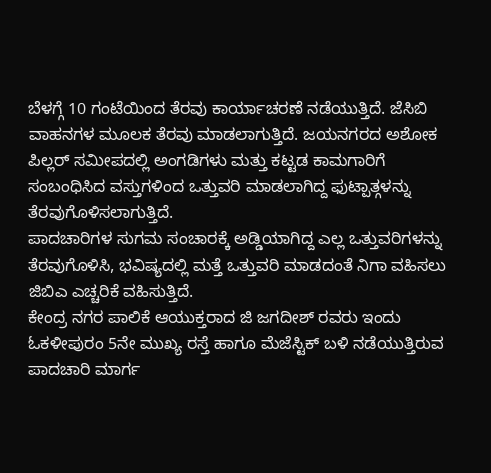ಬೆಳಗ್ಗೆ 10 ಗಂಟೆಯಿಂದ ತೆರವು ಕಾರ್ಯಾಚರಣೆ ನಡೆಯುತ್ತಿದೆ. ಜೆಸಿಬಿ ವಾಹನಗಳ ಮೂಲಕ ತೆರವು ಮಾಡಲಾಗುತ್ತಿದೆ. ಜಯನಗರದ ಅಶೋಕ ಪಿಲ್ಲರ್ ಸಮೀಪದಲ್ಲಿ ಅಂಗಡಿಗಳು ಮತ್ತು ಕಟ್ಟಡ ಕಾಮಗಾರಿಗೆ ಸಂಬಂಧಿಸಿದ ವಸ್ತುಗಳಿಂದ ಒತ್ತುವರಿ ಮಾಡಲಾಗಿದ್ದ ಫುಟ್ಪಾತ್ಗಳನ್ನು ತೆರವುಗೊಳಿಸಲಾಗುತ್ತಿದೆ.
ಪಾದಚಾರಿಗಳ ಸುಗಮ ಸಂಚಾರಕ್ಕೆ ಅಡ್ಡಿಯಾಗಿದ್ದ ಎಲ್ಲ ಒತ್ತುವರಿಗಳನ್ನು ತೆರವುಗೊಳಿಸಿ, ಭವಿಷ್ಯದಲ್ಲಿ ಮತ್ತೆ ಒತ್ತುವರಿ ಮಾಡದಂತೆ ನಿಗಾ ವಹಿಸಲು ಜಿಬಿಎ ಎಚ್ಚರಿಕೆ ವಹಿಸುತ್ತಿದೆ.
ಕೇಂದ್ರ ನಗರ ಪಾಲಿಕೆ ಆಯುಕ್ತರಾದ ಜಿ ಜಗದೀಶ್ ರವರು ಇಂದು ಓಕಳೀಪುರಂ 5ನೇ ಮುಖ್ಯ ರಸ್ತೆ ಹಾಗೂ ಮೆಜೆಸ್ಟಿಕ್ ಬಳಿ ನಡೆಯುತ್ತಿರುವ ಪಾದಚಾರಿ ಮಾರ್ಗ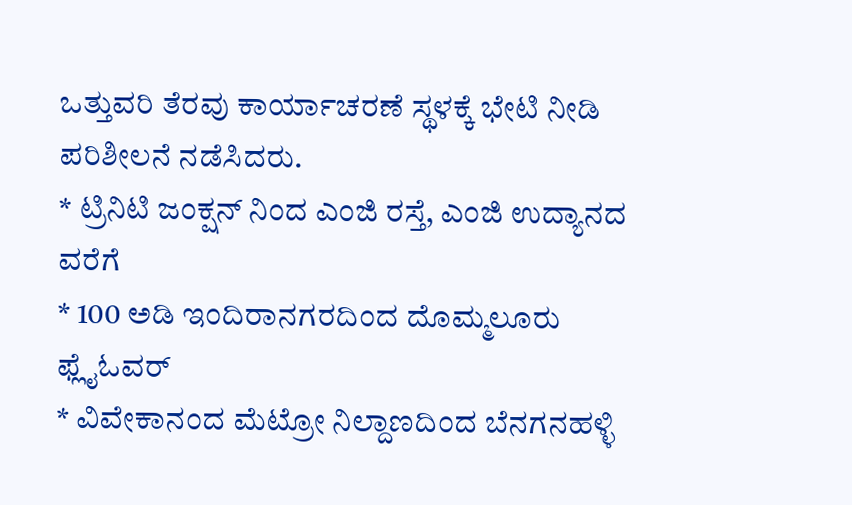ಒತ್ತುವರಿ ತೆರವು ಕಾರ್ಯಾಚರಣೆ ಸ್ಥಳಕ್ಕೆ ಭೇಟಿ ನೀಡಿ ಪರಿಶೀಲನೆ ನಡೆಸಿದರು.
* ಟ್ರಿನಿಟಿ ಜಂಕ್ಷನ್ ನಿಂದ ಎಂಜಿ ರಸ್ತೆ, ಎಂಜಿ ಉದ್ಯಾನದ ವರೆಗೆ
* 100 ಅಡಿ ಇಂದಿರಾನಗರದಿಂದ ದೊಮ್ಮಲೂರು ಫ್ಲೈಓವರ್
* ವಿವೇಕಾನಂದ ಮೆಟ್ರೋ ನಿಲ್ದಾಣದಿಂದ ಬೆನಗನಹಳ್ಳಿ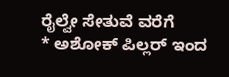ರೈಲ್ವೇ ಸೇತುವೆ ವರೆಗೆ
* ಅಶೋಕ್ ಪಿಲ್ಲರ್ ಇಂದ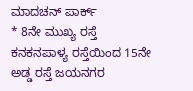ಮಾದಚನ್ ಪಾರ್ಕ್
* 8ನೇ ಮುಖ್ಯ ರಸ್ತೆ ಕನಕನಪಾಳ್ಯ ರಸ್ತೆಯಿಂದ 15ನೇ ಅಡ್ಡ ರಸ್ತೆ ಜಯನಗರ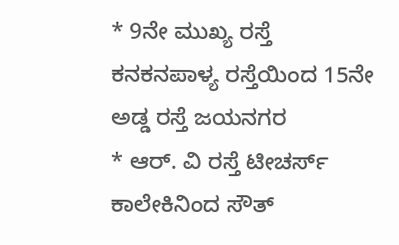* 9ನೇ ಮುಖ್ಯ ರಸ್ತೆ ಕನಕನಪಾಳ್ಯ ರಸ್ತೆಯಿಂದ 15ನೇ ಅಡ್ಡ ರಸ್ತೆ ಜಯನಗರ
* ಆರ್. ವಿ ರಸ್ತೆ ಟೀಚರ್ಸ್ ಕಾಲೇಕಿನಿಂದ ಸೌತ್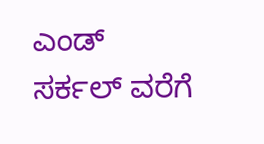ಎಂಡ್ ಸರ್ಕಲ್ ವರೆಗೆ